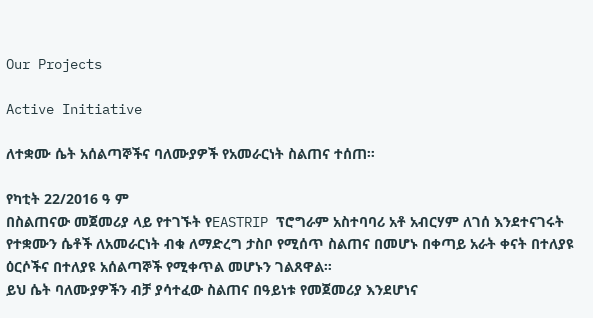Our Projects

Active Initiative

ለተቋሙ ሴት አሰልጣኞችና ባለሙያዎች የአመራርነት ስልጠና ተሰጠ።

የካቲት 22/2016 ዓ ም
በስልጠናው መጀመሪያ ላይ የተገኙት የEASTRIP ፕሮግራም አስተባባሪ አቶ አብርሃም ለገሰ እንደተናገሩት የተቋሙን ሴቶች ለአመራርነት ብቁ ለማድረግ ታስቦ የሚሰጥ ስልጠና በመሆኑ በቀጣይ አራት ቀናት በተለያዩ ዕርሶችና በተለያዩ አሰልጣኞች የሚቀጥል መሆኑን ገልጸዋል።
ይህ ሴት ባለሙያዎችን ብቻ ያሳተፈው ስልጠና በዓይነቱ የመጀመሪያ እንደሆነና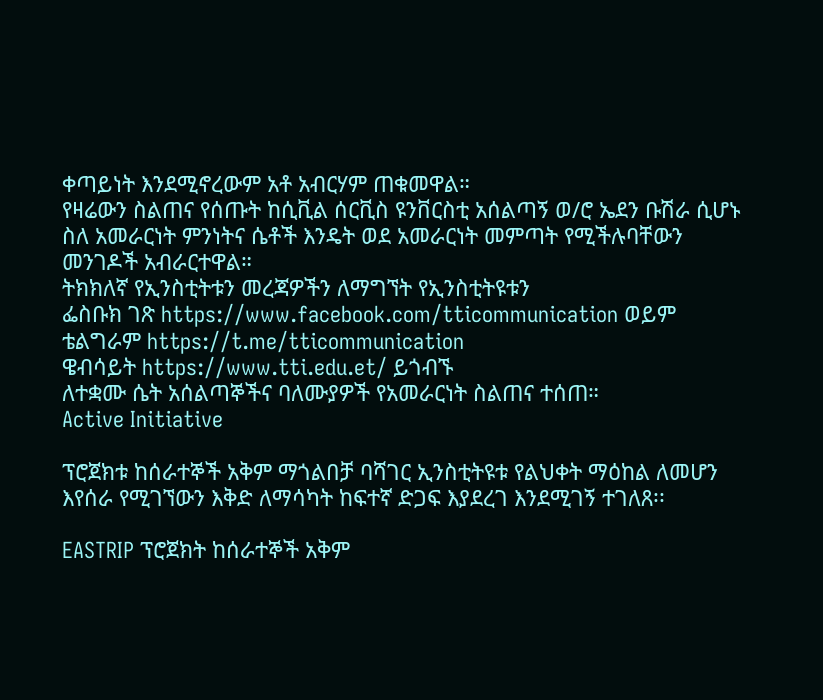ቀጣይነት እንደሚኖረውም አቶ አብርሃም ጠቁመዋል።
የዛሬውን ስልጠና የሰጡት ከሲቪል ሰርቪስ ዩንቨርስቲ አሰልጣኝ ወ/ሮ ኤደን ቡሽራ ሲሆኑ ስለ አመራርነት ምንነትና ሴቶች እንዴት ወደ አመራርነት መምጣት የሚችሉባቸውን መንገዶች አብራርተዋል።
ትክክለኛ የኢንስቲትቱን መረጃዎችን ለማግኘት የኢንስቲትዩቱን
ፌስቡክ ገጽ https://www.facebook.com/tticommunication ወይም
ቴልግራም https://t.me/tticommunication
ዌብሳይት https://www.tti.edu.et/ ይጎብኙ
ለተቋሙ ሴት አሰልጣኞችና ባለሙያዎች የአመራርነት ስልጠና ተሰጠ።
Active Initiative

ፕሮጀክቱ ከሰራተኞች አቅም ማጎልበቻ ባሻገር ኢንስቲትዩቱ የልህቀት ማዕከል ለመሆን እየሰራ የሚገኘውን እቅድ ለማሳካት ከፍተኛ ድጋፍ እያደረገ እንደሚገኝ ተገለጸ፡፡

EASTRIP ፕሮጀክት ከሰራተኞች አቅም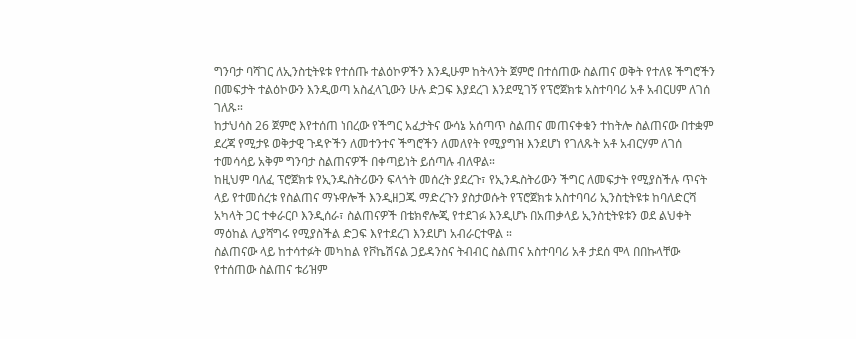ግንባታ ባሻገር ለኢንስቲትዩቱ የተሰጡ ተልዕኮዎችን እንዲሁም ከትላንት ጀምሮ በተሰጠው ስልጠና ወቅት የተለዩ ችግሮችን በመፍታት ተልዕኮውን እንዲወጣ አስፈላጊውን ሁሉ ድጋፍ እያደረገ እንደሚገኝ የፕሮጀክቱ አስተባባሪ አቶ አብርሀም ለገሰ ገለጹ።
ከታህሳስ 26 ጀምሮ እየተሰጠ ነበረው የችግር አፈታትና ውሳኔ አሰጣጥ ስልጠና መጠናቀቁን ተከትሎ ስልጠናው በተቋም ደረጃ የሚታዩ ወቅታዊ ጉዳዮችን ለመተንተና ችግሮችን ለመለየት የሚያግዝ እንደሆነ የገለጹት አቶ አብርሃም ለገሰ ተመሳሳይ አቅም ግንባታ ስልጠናዎች በቀጣይነት ይሰጣሉ ብለዋል።
ከዚህም ባለፈ ፕሮጀክቱ የኢንዱስትሪውን ፍላጎት መሰረት ያደረጉ፣ የኢንዱስትሪውን ችግር ለመፍታት የሚያስችሉ ጥናት ላይ የተመሰረቱ የስልጠና ማኑዋሎች እንዲዘጋጁ ማድረጉን ያስታወሱት የፕሮጀክቱ አስተባባሪ ኢንስቲትዩቱ ከባለድርሻ አካላት ጋር ተቀራርቦ እንዲሰራ፣ ስልጠናዎች በቴክኖሎጂ የተደገፉ እንዲሆኑ በአጠቃላይ ኢንስቲትዩቱን ወደ ልህቀት ማዕከል ሊያሻግሩ የሚያስችል ድጋፍ እየተደረገ እንደሆነ አብራርተዋል ።
ስልጠናው ላይ ከተሳተፉት መካከል የቮኬሽናል ጋይዳንስና ትብብር ስልጠና አስተባባሪ አቶ ታደሰ ሞላ በበኩላቸው የተሰጠው ስልጠና ቱሪዝም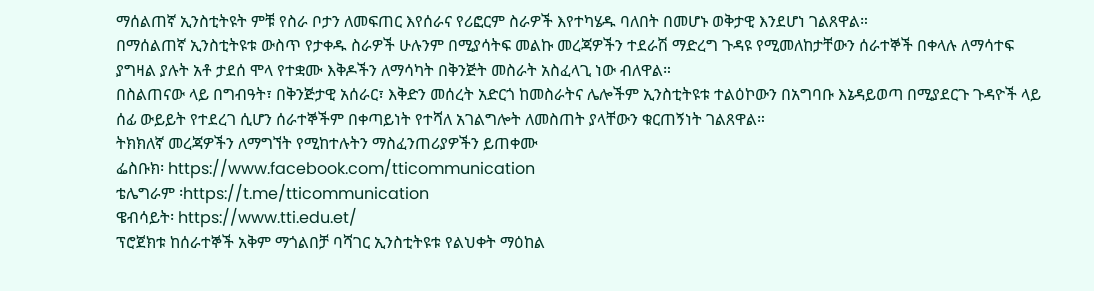ማሰልጠኛ ኢንስቲትዩት ምቹ የስራ ቦታን ለመፍጠር እየሰራና የሪፎርም ስራዎች እየተካሄዱ ባለበት በመሆኑ ወቅታዊ እንደሆነ ገልጸዋል።
በማሰልጠኛ ኢንስቲትዩቱ ውስጥ የታቀዱ ስራዎች ሁሉንም በሚያሳትፍ መልኩ መረጃዎችን ተደራሽ ማድረግ ጉዳዩ የሚመለከታቸውን ሰራተኞች በቀላሉ ለማሳተፍ ያግዛል ያሉት አቶ ታደሰ ሞላ የተቋሙ እቅዶችን ለማሳካት በቅንጅት መስራት አስፈላጊ ነው ብለዋል።
በስልጠናው ላይ በግብዓት፣ በቅንጅታዊ አሰራር፣ እቅድን መሰረት አድርጎ ከመስራትና ሌሎችም ኢንስቲትዩቱ ተልዕኮውን በአግባቡ እኔዳይወጣ በሚያደርጉ ጉዳዮች ላይ ሰፊ ውይይት የተደረገ ሲሆን ሰራተኞችም በቀጣይነት የተሻለ አገልግሎት ለመስጠት ያላቸውን ቁርጠኝነት ገልጸዋል።
ትክክለኛ መረጃዎችን ለማግኘት የሚከተሉትን ማስፈንጠሪያዎችን ይጠቀሙ
ፌስቡክ፡ https://www.facebook.com/tticommunication
ቴሌግራም ፡https://t.me/tticommunication
ዌብሳይት፡ https://www.tti.edu.et/
ፕሮጀክቱ ከሰራተኞች አቅም ማጎልበቻ ባሻገር ኢንስቲትዩቱ የልህቀት ማዕከል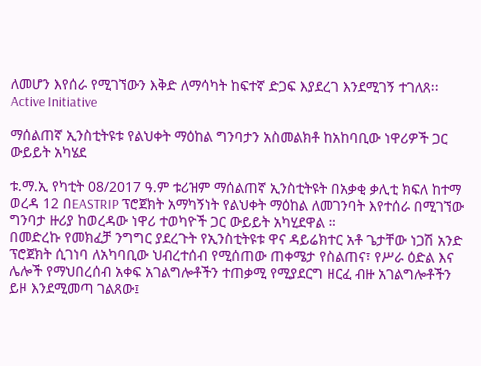ለመሆን እየሰራ የሚገኘውን እቅድ ለማሳካት ከፍተኛ ድጋፍ እያደረገ እንደሚገኝ ተገለጸ፡፡
Active Initiative

ማሰልጠኛ ኢንስቲትዩቱ የልህቀት ማዕከል ግንባታን አስመልክቶ ከአከባቢው ነዋሪዎች ጋር ውይይት አካሄደ

ቱ.ማ.ኢ የካቲት 08/2017 ዓ.ም ቱሪዝም ማሰልጠኛ ኢንስቲትዩት በአቃቂ ቃሊቲ ክፍለ ከተማ ወረዳ 12 በEASTRIP ፕሮጀክት አማካኝነት የልህቀት ማዕከል ለመገንባት እየተሰራ በሚገኘው ግንባታ ዙሪያ ከወረዳው ነዋሪ ተወካዮች ጋር ውይይት አካሂደዋል ።
በመድረኩ የመክፈቻ ንግግር ያደረጉት የኢንስቲትዩቱ ዋና ዳይሬክተር አቶ ጌታቸው ነጋሽ አንድ ፕሮጀክት ሲገነባ ለአካባቢው ህብረተሰብ የሚሰጠው ጠቀሜታ የስልጠና፣ የሥራ ዕድል እና ሌሎች የማህበረሰብ አቀፍ አገልግሎቶችን ተጠቃሚ የሚያደርግ ዘርፈ ብዙ አገልግሎቶችን ይዞ እንደሚመጣ ገልጸው፤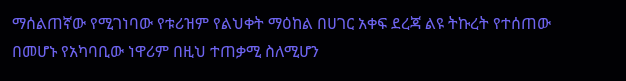ማሰልጠኛው የሚገነባው የቱሪዝም የልህቀት ማዕከል በሀገር አቀፍ ደረጃ ልዩ ትኩረት የተሰጠው በመሆኑ የአካባቢው ነዋሪም በዚህ ተጠቃሚ ስለሚሆን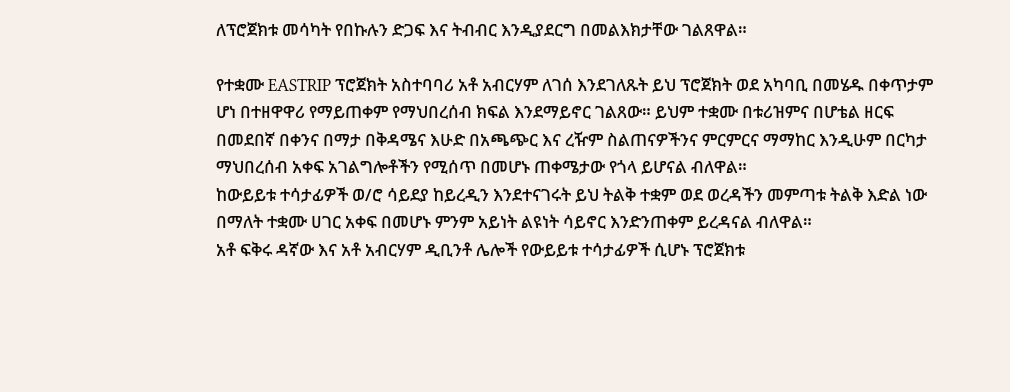ለፕሮጀክቱ መሳካት የበኩሉን ድጋፍ እና ትብብር እንዲያደርግ በመልእክታቸው ገልጸዋል።

የተቋሙ EASTRIP ፕሮጀክት አስተባባሪ አቶ አብርሃም ለገሰ እንደገለጹት ይህ ፕሮጀክት ወደ አካባቢ በመሄዱ በቀጥታም ሆነ በተዘዋዋሪ የማይጠቀም የማህበረሰብ ክፍል እንደማይኖር ገልጸው። ይህም ተቋሙ በቱሪዝምና በሆቴል ዘርፍ በመደበኛ በቀንና በማታ በቅዳሜና እሁድ በአጫጭር እና ረዥም ስልጠናዎችንና ምርምርና ማማከር እንዲሁም በርካታ ማህበረሰብ አቀፍ አገልግሎቶችን የሚሰጥ በመሆኑ ጠቀሜታው የጎላ ይሆናል ብለዋል።
ከውይይቱ ተሳታፊዎች ወ/ሮ ሳይደያ ከይረዲን እንደተናገሩት ይህ ትልቅ ተቋም ወደ ወረዳችን መምጣቱ ትልቅ እድል ነው በማለት ተቋሙ ሀገር አቀፍ በመሆኑ ምንም አይነት ልዩነት ሳይኖር እንድንጠቀም ይረዳናል ብለዋል።
አቶ ፍቅሩ ዳኛው እና አቶ አብርሃም ዲቢንቶ ሌሎች የውይይቱ ተሳታፊዎች ሲሆኑ ፕሮጀክቱ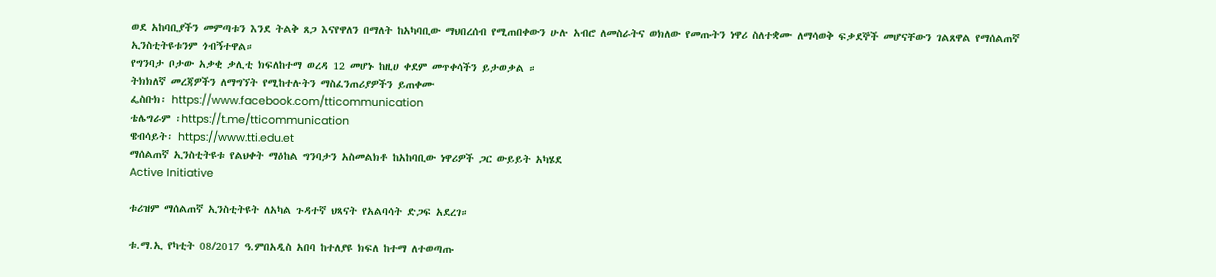ወደ አከባቢያችን መምጣቱን እንደ ትልቅ ጸጋ እናየዋለን በማለት ከአካባቢው ማህበረሰብ የሚጠበቀውን ሁሉ አብሮ ለመስራትና ወክለው የመጡትን ነዋሪ ስለተቋሙ ለማሳወቅ ፍቃደኞች መሆናቸውን ገልጸዋል የማሰልጠኛ ኢንስቲትዩቱንም ጎብኝተዋል።
የግንባታ ቦታው አቃቂ ቃሊቲ ክፍለከተማ ወረዳ 12 መሆኑ ከዚሀ ቀደም መጥቀሳችን ይታወቃል ።
ትክክለኛ መረጃዎችን ለማግኘት የሚከተሉትን ማስፈንጠሪያዎችን ይጠቀሙ
ፌስቡክ፡ https://www.facebook.com/tticommunication
ቴሌግራም ፡https://t.me/tticommunication
ዌብሳይት፡ https://www.tti.edu.et
ማሰልጠኛ ኢንስቲትዩቱ የልህቀት ማዕከል ግንባታን አስመልክቶ ከአከባቢው ነዋሪዎች ጋር ውይይት አካሄደ
Active Initiative

ቱሪዝም ማሰልጠኛ ኢንስቲትዩት ለአካል ጉዳተኛ ህጻናት የአልባሳት ድጋፍ አደረገ።

ቱ.ማ.ኢ የካቲት 08/2017 ዓ.ምበአዲስ አበባ ከተለያዩ ክፍለ ከተማ ለተወጣጡ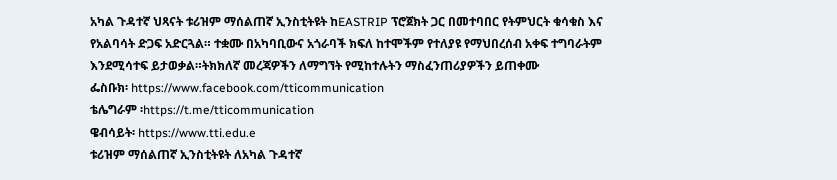አካል ጉዳተኛ ህጻናት ቱሪዝም ማሰልጠኛ ኢንስቲትዩት ከEASTRIP ፕሮጀክት ጋር በመተባበር የትምህርት ቁሳቁስ እና የአልባሳት ድጋፍ አድርጓል። ተቋሙ በአካባቢውና አጎራባች ክፍለ ከተሞችም የተለያዩ የማህበረሰብ አቀፍ ተግባራትም እንደሚሳተፍ ይታወቃል።ትክክለኛ መረጃዎችን ለማግኘት የሚከተሉትን ማስፈንጠሪያዎችን ይጠቀሙ
ፌስቡክ፡ https://www.facebook.com/tticommunication
ቴሌግራም ፡https://t.me/tticommunication
ዌብሳይት፡ https://www.tti.edu.e
ቱሪዝም ማሰልጠኛ ኢንስቲትዩት ለአካል ጉዳተኛ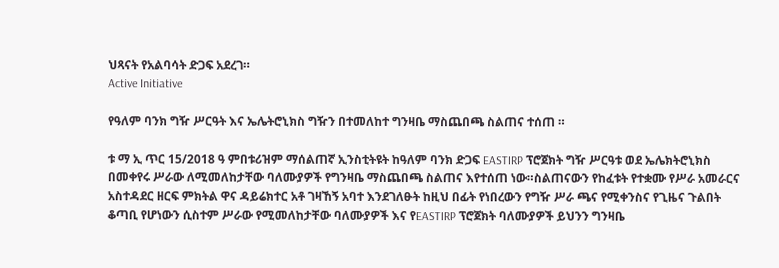ህጻናት የአልባሳት ድጋፍ አደረገ።
Active Initiative

የዓለም ባንክ ግዥ ሥርዓት እና ኤሌትሮኒክስ ግዥን በተመለከተ ግንዛቤ ማስጨበጫ ስልጠና ተሰጠ ።

ቱ ማ ኢ ጥር 15/2018 ዓ ምበቱሪዝም ማሰልጠኛ ኢንስቲትዩት ከዓለም ባንክ ድጋፍ EASTIRP ፕሮጀክት ግዥ ሥርዓቱ ወደ ኤሌክትሮኒክስ በመቀየሩ ሥራው ለሚመለከታቸው ባለሙያዎች የግንዛቤ ማስጨበጫ ስልጠና እየተሰጠ ነው።ስልጠናውን የከፈቱት የተቋሙ የሥራ አመራርና አስተዳደር ዘርፍ ምክትል ዋና ዳይሬክተር አቶ ገዛኸኝ አባተ እንደገለፁት ከዚህ በፊት የነበረውን የግዥ ሥራ ጫና የሚቀንስና የጊዜና ጉልበት ቆጣቢ የሆነውን ሲስተም ሥራው የሚመለከታቸው ባለሙያዎች እና የEASTIRP ፕሮጀክት ባለሙያዎች ይህንን ግንዛቤ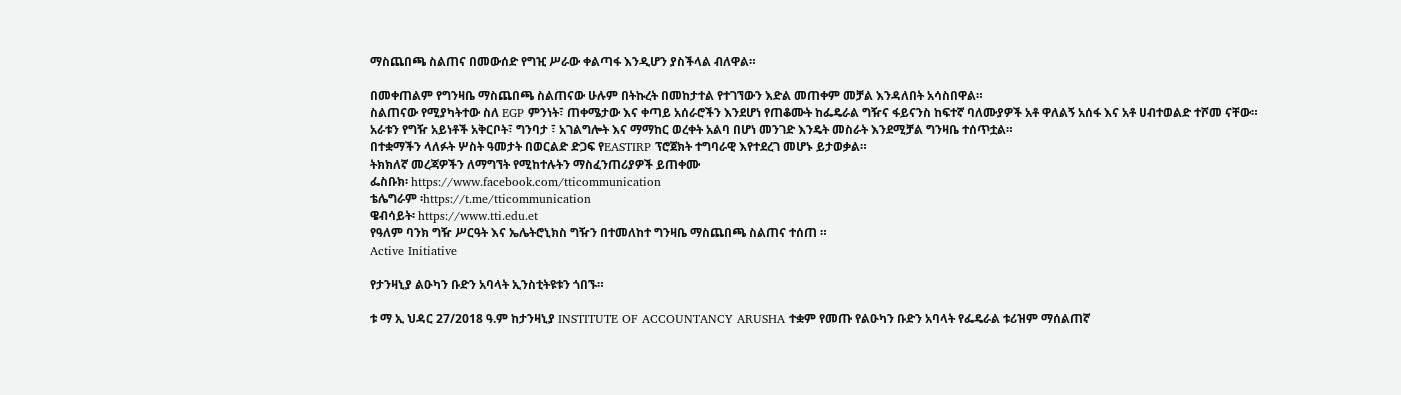ማስጨበጫ ስልጠና በመውሰድ የግዢ ሥራው ቀልጣፋ እንዲሆን ያስችላል ብለዋል።

በመቀጠልም የግንዛቤ ማስጨበጫ ስልጠናው ሁሉም በትኩረት በመከታተል የተገኘውን እድል መጠቀም መቻል እንዳለበት አሳስበዋል።
ስልጠናው የሚያካትተው ስለ EGP ምንነት፣ ጠቀሜታው እና ቀጣይ አሰራሮችን እንደሆነ የጠቆሙት ከፌዴራል ግዥና ፋይናንስ ከፍተኛ ባለሙያዎች አቶ ዋለልኝ አሰፋ እና አቶ ሀብተወልድ ተሾመ ናቸው።
አራቱን የግዥ አይነቶች አቅርቦት፣ ግንባታ ፣ አገልግሎት እና ማማከር ወረቀት አልባ በሆነ መንገድ እንዴት መስራት እንደሚቻል ግንዛቤ ተሰጥቷል።
በተቋማችን ላለፉት ሦስት ዓመታት በወርልድ ድጋፍ የEASTIRP ፕሮጀክት ተግባራዊ እየተደረገ መሆኑ ይታወቃል።
ትክክለኛ መረጃዎችን ለማግኘት የሚከተሉትን ማስፈንጠሪያዎች ይጠቀሙ
ፌስቡክ፡ https://www.facebook.com/tticommunication
ቴሌግራም ፡https://t.me/tticommunication
ዌብሳይት፡ https://www.tti.edu.et
የዓለም ባንክ ግዥ ሥርዓት እና ኤሌትሮኒክስ ግዥን በተመለከተ ግንዛቤ ማስጨበጫ ስልጠና ተሰጠ ።
Active Initiative

የታንዛኒያ ልዑካን ቡድን አባላት ኢንስቲትዩቱን ጎበኙ።

ቱ ማ ኢ ህዳር 27/2018 ዓ.ም ከታንዛኒያ INSTITUTE OF ACCOUNTANCY ARUSHA ተቋም የመጡ የልዑካን ቡድን አባላት የፌዴራል ቱሪዝም ማሰልጠኛ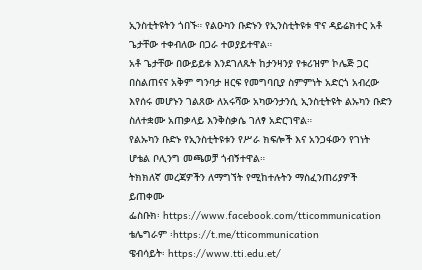ኢንስቲትዩትን ጎበኙ። የልዑካን ቡድኑን የኢንስቲትዩቱ ዋና ዳይሬክተር አቶ ጌታቸው ተቀብለው በጋራ ተወያይተዋል።
አቶ ጌታቸው በውይይቱ እንደገለጹት ከታንዛንያ የቱሪዝም ኮሌጅ ጋር በስልጠናና አቅም ግንባታ ዘርፍ የመግባቢያ ስምምነት አድርጎ አብረው እየሰሩ መሆኑን ገልጸው ለአሩሻው አካውንታንሲ ኢንስቲትዩት ልኡካን ቡድን ስለተቋሙ አጠቃላይ እንቅስቃሴ ገለፃ አድርገዋል።
የልኡካን ቡድኑ የኢንስቲትዩቱን የሥራ ክፍሎች እና አንጋፋውን የገነት ሆቴል ቦሊንግ መጫወቻ ጎብኝተዋል።
ትክክለኛ መረጃዎችን ለማግኘት የሚከተሉትን ማስፈንጠሪያዎች ይጠቀሙ
ፌስቡክ፡ https://www.facebook.com/tticommunication
ቴሌግራም ፡https://t.me/tticommunication
ዌብሳይት፡ https://www.tti.edu.et/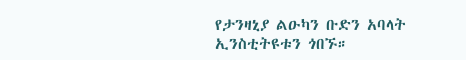የታንዛኒያ ልዑካን ቡድን አባላት ኢንስቲትዩቱን ጎበኙ።